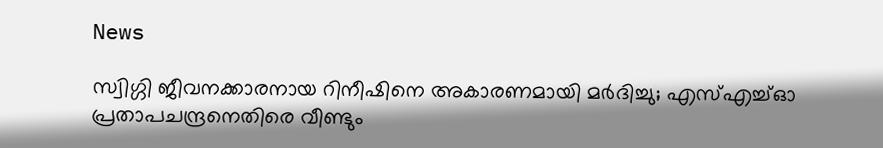News

സ്വിഗ്ഗി ജീവനക്കാരനായ റിനീഷിനെ അകാരണമായി മർദിച്ചു; എസ്എച്ച്ഓ പ്രതാപചന്ദ്രനെതിരെ വീണ്ടും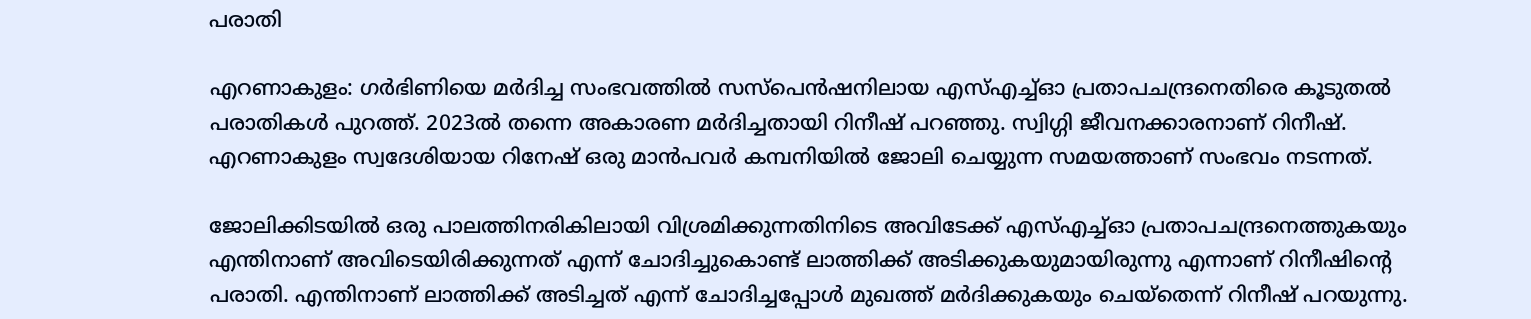പരാതി

എറണാകുളം: ഗർഭിണിയെ മർദിച്ച സംഭവത്തിൽ സസ്പെൻഷനിലായ എസ്എച്ച്ഓ പ്രതാപചന്ദ്രനെതിരെ കൂടുതൽ പരാതികൾ പുറത്ത്. 2023ൽ തന്നെ അകാരണ മർദിച്ചതായി റിനീഷ് പറഞ്ഞു. സ്വിഗ്ഗി ജീവനക്കാരനാണ് റിനീഷ്. എറണാകുളം സ്വദേശിയായ റിനേഷ് ഒരു മാൻപവർ കമ്പനിയിൽ ജോലി ചെയ്യുന്ന സമയത്താണ് സംഭവം നടന്നത്.

ജോലിക്കിടയിൽ ഒരു പാലത്തിനരികിലായി വിശ്രമിക്കുന്നതിനിടെ അവിടേക്ക് എസ്എച്ച്ഓ പ്രതാപചന്ദ്രനെത്തുകയും എന്തിനാണ് അവിടെയിരിക്കുന്നത് എന്ന് ചോദിച്ചുകൊണ്ട് ലാത്തിക്ക് അടിക്കുകയുമായിരുന്നു എന്നാണ് റിനീഷിന്റെ പരാതി. എന്തിനാണ് ലാത്തിക്ക് അടിച്ചത് എന്ന് ചോദിച്ചപ്പോൾ മുഖത്ത് മർദിക്കുകയും ചെയ്തെന്ന് റിനീഷ് പറയുന്നു.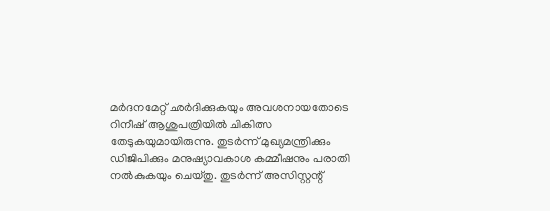മർദനമേറ്റ് ഛർദിക്കുകയും അവശനായതോടെ റിനീഷ് ആശുപത്രിയിൽ ചികിത്സ തേടുകയുമായിരുന്നു. തുടർന്ന് മുഖ്യമന്ത്രിക്കും ഡിജിപിക്കും മനുഷ്യാവകാശ കമ്മീഷനും പരാതി നൽകുകയും ചെയ്തു. തുടർന്ന് അസിസ്റ്റന്റ്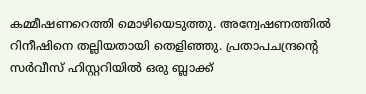കമ്മീഷണറെത്തി മൊഴിയെടുത്തു. അന്വേഷണത്തിൽ റിനീഷിനെ തല്ലിയതായി തെളിഞ്ഞു. പ്രതാപചന്ദ്രന്റെ സർവീസ് ഹിസ്റ്ററിയിൽ ഒരു ബ്ലാക്ക്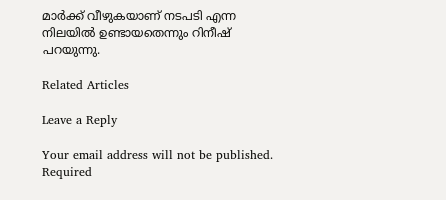മാർക്ക് വീഴുകയാണ് നടപടി എന്ന നിലയിൽ ഉണ്ടായതെന്നും റിനീഷ് പറയുന്നു.

Related Articles

Leave a Reply

Your email address will not be published. Required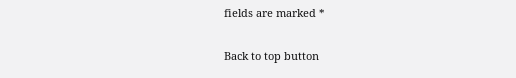fields are marked *

Back to top button